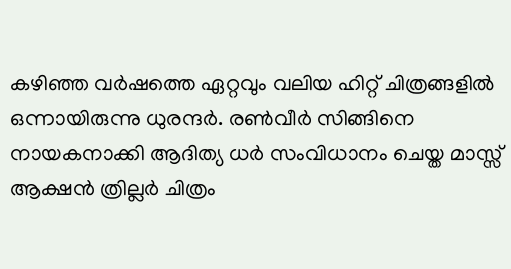കഴിഞ്ഞ വർഷത്തെ ഏറ്റവും വലിയ ഹിറ്റ് ചിത്രങ്ങളിൽ ഒന്നായിരുന്നു ധുരന്ദർ. രൺവീർ സിങ്ങിനെ നായകനാക്കി ആദിത്യ ധർ സംവിധാനം ചെയ്ത മാസ്സ് ആക്ഷൻ ത്രില്ലർ ചിത്രം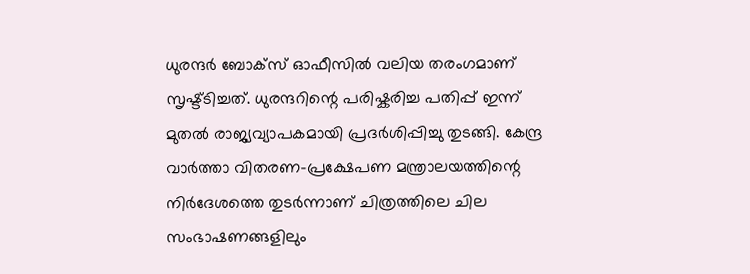ധുരന്ദർ ബോക്സ് ഓഫീസിൽ വലിയ തരംഗമാണ് സൃഷ്ട്ടിച്ചത്. ധുരന്ദറിന്റെ പരിഷ്കരിച്ച പതിപ്പ് ഇന്ന് മുതൽ രാജ്യവ്യാപകമായി പ്രദർശിപ്പിച്ചു തുടങ്ങി. കേന്ദ്ര വാർത്താ വിതരണ-പ്രക്ഷേപണ മന്ത്രാലയത്തിന്റെ നിർദേശത്തെ തുടർന്നാണ് ചിത്രത്തിലെ ചില സംഭാഷണങ്ങളിലും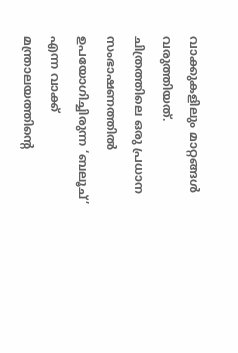വാക്കുകളിലും മാറ്റങ്ങൾ വരുത്തിയത്.
ചിത്രത്തിലെ ഒരു പ്രധാന സംഭാഷണത്തിൽ ഉപയോഗിച്ചിരുന്ന ‘ബലൂച്’ എന്ന വാക്ക് മന്ത്രാലയത്തിന്റെ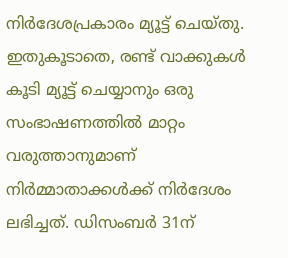നിർദേശപ്രകാരം മ്യൂട്ട് ചെയ്തു. ഇതുകൂടാതെ, രണ്ട് വാക്കുകൾ കൂടി മ്യൂട്ട് ചെയ്യാനും ഒരു സംഭാഷണത്തിൽ മാറ്റം വരുത്താനുമാണ് നിർമ്മാതാക്കൾക്ക് നിർദേശം ലഭിച്ചത്. ഡിസംബർ 31ന്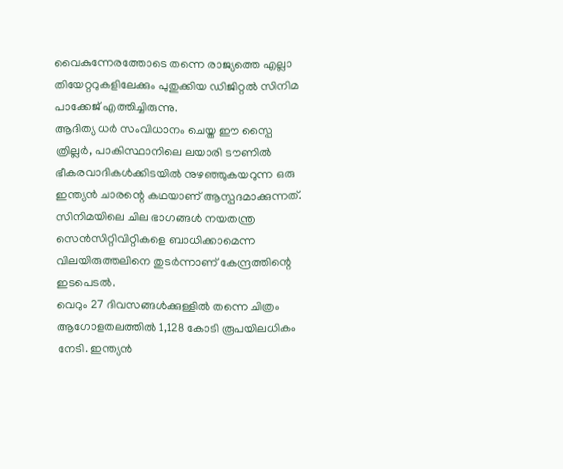വൈകുന്നേരത്തോടെ തന്നെ രാജ്യത്തെ എല്ലാ തിയേറ്ററുകളിലേക്കും പുതുക്കിയ ഡിജിറ്റൽ സിനിമ പാക്കേജ് എത്തിച്ചിരുന്നു.
ആദിത്യ ധർ സംവിധാനം ചെയ്ത ഈ സ്പൈ ത്രില്ലർ, പാകിസ്ഥാനിലെ ലയാരി ടൗണിൽ ഭീകരവാദികൾക്കിടയിൽ നുഴഞ്ഞുകയറുന്ന ഒരു ഇന്ത്യൻ ചാരന്റെ കഥയാണ് ആസ്പദമാക്കുന്നത്. സിനിമയിലെ ചില ഭാഗങ്ങൾ നയതന്ത്ര സെൻസിറ്റിവിറ്റികളെ ബാധിക്കാമെന്ന വിലയിരുത്തലിനെ തുടർന്നാണ് കേന്ദ്രത്തിന്റെ ഇടപെടൽ.
വെറും 27 ദിവസങ്ങൾക്കുള്ളിൽ തന്നെ ചിത്രം ആഗോളതലത്തിൽ 1,128 കോടി രൂപയിലധികം നേടി. ഇന്ത്യൻ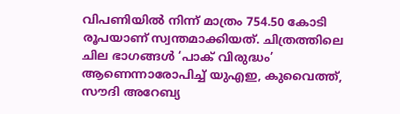വിപണിയിൽ നിന്ന് മാത്രം 754.50 കോടി രൂപയാണ് സ്വന്തമാക്കിയത്. ചിത്രത്തിലെ ചില ഭാഗങ്ങൾ ‘പാക് വിരുദ്ധം’ ആണെന്നാരോപിച്ച് യുഎഇ, കുവൈത്ത്, സൗദി അറേബ്യ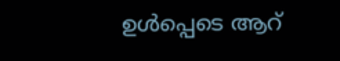ഉൾപ്പെടെ ആറ്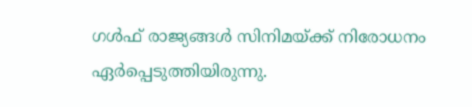ഗൾഫ് രാജ്യങ്ങൾ സിനിമയ്ക്ക് നിരോധനം ഏർപ്പെടുത്തിയിരുന്നു.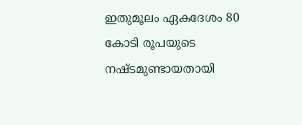ഇതുമൂലം ഏകദേശം 80 കോടി രൂപയുടെ നഷ്ടമുണ്ടായതായി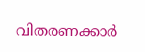വിതരണക്കാർ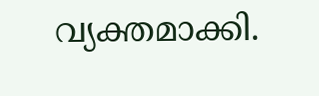വ്യക്തമാക്കി.